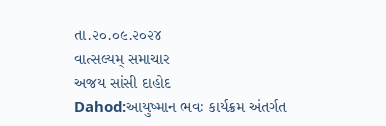તા.૨૦.૦૯.૨૦૨૪
વાત્સલ્યમ્ સમાચાર
અજય સાંસી દાહોદ
Dahod:આયુષ્માન ભવઃ કાર્યક્રમ અંતર્ગત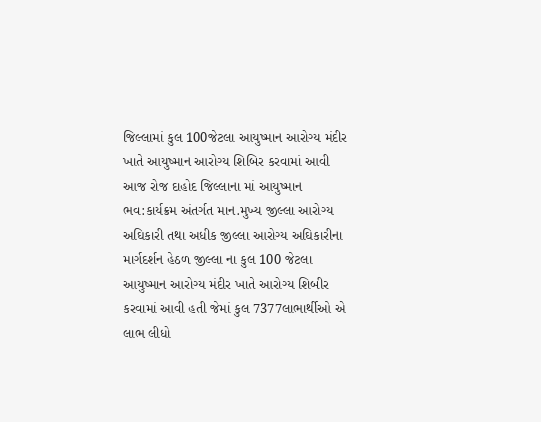જિલ્લામાં કુલ 100જેટલા આયુષ્માન આરોગ્ય મંદીર ખાતે આયુષ્માન આરોગ્ય શિબિર કરવામાં આવી
આજ રોજ દાહોદ જિલ્લાના માં આયુષ્માન ભવ:કાર્યક્રમ અંતર્ગત માન.મુખ્ય જીલ્લા આરોગ્ય અઘિકારી તથા અધીક જીલ્લા આરોગ્ય અઘિકારીના માર્ગદર્શન હેઠળ જીલ્લા ના કુલ 100 જેટલા આયુષ્માન આરોગ્ય મંદીર ખાતે આરોગ્ય શિબીર કરવામાં આવી હતી જેમાં કુલ 7377લાભાર્થીઓ એ લાભ લીધો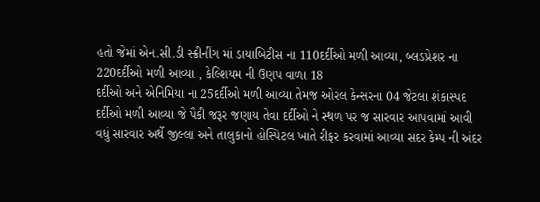હતો જેમાં એન.સી.ડી સ્ક્રીનીંગ માં ડાયાબિટીસ ના 110દર્દીઓ મળી આવ્યા, બ્લડપ્રેશર ના 220દર્દીઓ મળી આવ્યા , કેલ્શિયમ ની ઉણપ વાળા 18
દર્દીઓ અને એનિમિયા ના 25દર્દીઓ મળી આવ્યા તેમજ ઓરલ કેન્સરના 04 જેટલા શંકાસ્પદ દર્દીઓ મળી આવ્યા જે પૈકી જરૂર જણાય તેવા દર્દીઓ ને સ્થળ પર જ સારવાર આપવામાં આવી વધું સારવાર અર્થે જીલ્લા અને તાલુકાનો હોસ્પિટલ ખાતે રીફર કરવામાં આવ્યા સદર કેમ્પ ની અંદર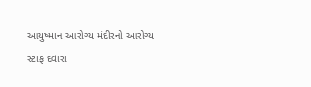આયુષ્માન આરોગ્ય મંદીરનો આરોગ્ય સ્ટાફ દવારા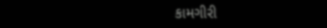કામગીરી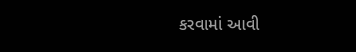કરવામાં આવી